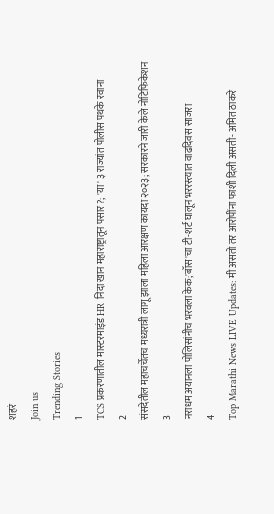शहरं
Join us
Trending Stories
1
TCS प्रकरणातील मास्टरमाइंड HR निदा खान महाराष्ट्रातून पसार?; 'या' ३ राज्यांत पोलीस पथके रवाना
2
संसदेतील महाचर्चेतच मध्यरात्री लागू झाला महिला आरक्षण कायदा २०२३; सरकारने जारी केले नोटिफिकेशन
3
नराधम अयानला पोलिसांनीच भरवला केक;'बॉस'चा टी-शर्ट घालून भररस्त्यात वाढदिवस साजरा
4
Top Marathi News LIVE Updates: मी असतो तर आरोपींना फाशी दिली असती- अमित ठाकरे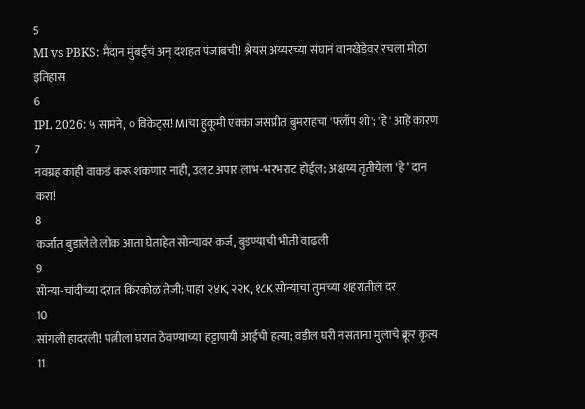5
MI vs PBKS: मैदान मुंबईचं अन् दशहत पंजाबची! श्रेयस अय्यरच्या संघानं वानखेडेवर रचला मोठा इतिहास
6
IPL 2026: ५ सामने, ० विकेट्स! MIचा हुकूमी एक्का जसप्रीत बुमराहचा 'फ्लॉप शो'; 'हे' आहे कारण
7
नवग्रह काही वाकडं करू शकणार नाही, उलट अपार लाभ-भरभराट होईल; अक्षय्य तृतीयेला ‘हे’ दान करा!
8
कर्जात बुडालेले लोक आता घेताहेत सोन्यावर कर्ज, बुडण्याची भीती वाढली
9
सोन्या-चांदीच्या दरात किरकोळ तेजी; पाहा २४K, २२K, १८K सोन्याचा तुमच्या शहरातील दर
10
सांगली हादरली! पत्नीला घरात ठेवण्याच्या हट्टापायी आईची हत्या; वडील घरी नसताना मुलाचे क्रूर कृत्य
11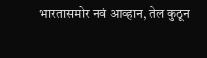भारतासमोर नवं आव्हान, तेल कुठून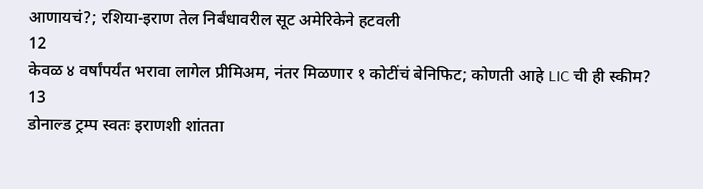आणायचं?; रशिया-इराण तेल निर्बंधावरील सूट अमेरिकेने हटवली
12
केवळ ४ वर्षांपर्यंत भरावा लागेल प्रीमिअम, नंतर मिळणार १ कोटींचं बेनिफिट; कोणती आहे LIC ची ही स्कीम?
13
डोनाल्ड ट्रम्प स्वतः इराणशी शांतता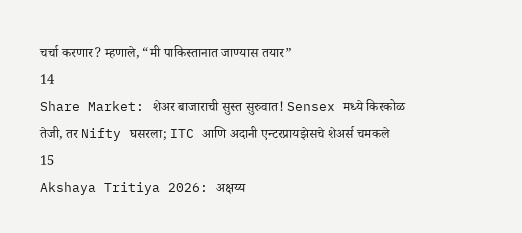चर्चा करणार? म्हणाले, “मी पाकिस्तानात जाण्यास तयार”
14
Share Market: शेअर बाजाराची सुस्त सुरुवात! Sensex मध्ये किरकोळ तेजी, तर Nifty घसरला; ITC आणि अदानी एन्टरप्रायझेसचे शेअर्स चमकले
15
Akshaya Tritiya 2026: अक्षय्य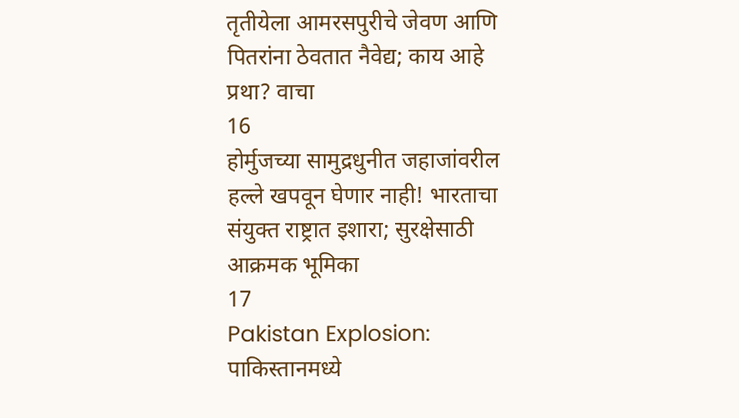तृतीयेला आमरसपुरीचे जेवण आणि पितरांना ठेवतात नैवेद्य; काय आहे प्रथा? वाचा
16
होर्मुजच्या सामुद्रधुनीत जहाजांवरील हल्ले खपवून घेणार नाही! भारताचा संयुक्त राष्ट्रात इशारा; सुरक्षेसाठी आक्रमक भूमिका
17
Pakistan Explosion: पाकिस्तानमध्ये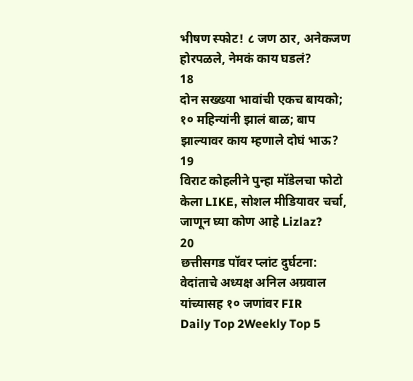भीषण स्फोट! ८ जण ठार, अनेकजण होरपळले, नेमकं काय घडलं?
18
दोन सख्ख्या भावांची एकच बायको; १० महिन्यांनी झालं बाळ; बाप झाल्यावर काय म्हणाले दोघं भाऊ?
19
विराट कोहलीने पुन्हा मॉडेलचा फोटो केला LIKE, सोशल मीडियावर चर्चा, जाणून घ्या कोण आहे Lizlaz?
20
छत्तीसगड पॉवर प्लांट दुर्घटना: वेदांताचे अध्यक्ष अनिल अग्रवाल यांच्यासह १० जणांवर FIR
Daily Top 2Weekly Top 5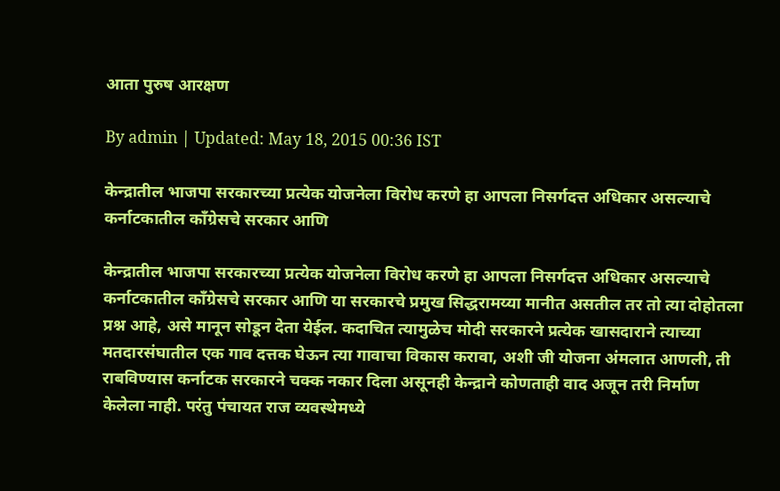आता पुरुष आरक्षण

By admin | Updated: May 18, 2015 00:36 IST

केन्द्रातील भाजपा सरकारच्या प्रत्येक योजनेला विरोध करणे हा आपला निसर्गदत्त अधिकार असल्याचे कर्नाटकातील काँग्रेसचे सरकार आणि

केन्द्रातील भाजपा सरकारच्या प्रत्येक योजनेला विरोध करणे हा आपला निसर्गदत्त अधिकार असल्याचे कर्नाटकातील काँग्रेसचे सरकार आणि या सरकारचे प्रमुख सिद्धरामय्या मानीत असतील तर तो त्या दोहोतला प्रश्न आहे, असे मानून सोडून देता येईल. कदाचित त्यामुळेच मोदी सरकारने प्रत्येक खासदाराने त्याच्या मतदारसंघातील एक गाव दत्तक घेऊन त्या गावाचा विकास करावा, अशी जी योजना अंमलात आणली, ती राबविण्यास कर्नाटक सरकारने चक्क नकार दिला असूनही केन्द्राने कोणताही वाद अजून तरी निर्माण केलेला नाही. परंतु पंचायत राज व्यवस्थेमध्ये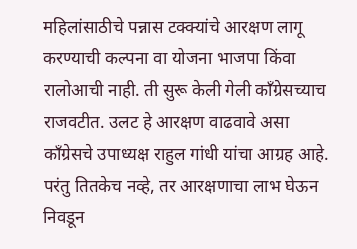महिलांसाठीचे पन्नास टक्क्यांचे आरक्षण लागू करण्याची कल्पना वा योजना भाजपा किंवा रालोआची नाही. ती सुरू केली गेली काँग्रेसच्याच राजवटीत. उलट हे आरक्षण वाढवावे असा काँग्रेसचे उपाध्यक्ष राहुल गांधी यांचा आग्रह आहे. परंतु तितकेच नव्हे, तर आरक्षणाचा लाभ घेऊन निवडून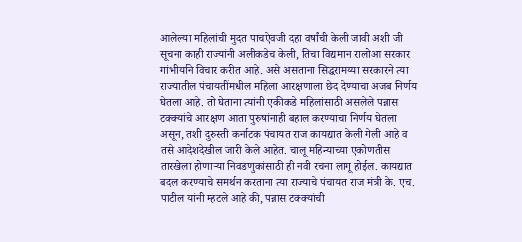आलेल्या महिलांची मुदत पाचऐवजी दहा वर्षांची केली जावी अशी जी सूचना काही राज्यांनी अलीकडेच केली, तिचा विद्यमान रालोआ सरकार गांभीर्याने विचार करीत आहे. असे असताना सिद्धरामय्या सरकारने त्या राज्यातील पंचायतींमधील महिला आरक्षणाला छेद देण्याचा अजब निर्णय घेतला आहे. तो घेताना त्यांनी एकीकडे महिलांसाठी असलेले पन्नास टक्क्यांचे आरक्षण आता पुरुषांनाही बहाल करण्याचा निर्णय घेतला असून, तशी दुरुस्ती कर्नाटक पंचायत राज कायद्यात केली गेली आहे व तसे आदेशदेखील जारी केले आहेत. चालू महिन्याच्या एकोणतीस तारखेला होणाऱ्या निवडणुकांसाठी ही नवी रचना लागू होईल. कायद्यात बदल करण्याचे समर्थन करताना त्या राज्याचे पंचायत राज मंत्री के. एच. पाटील यांनी म्हटले आहे की, पन्नास टक्क्यांची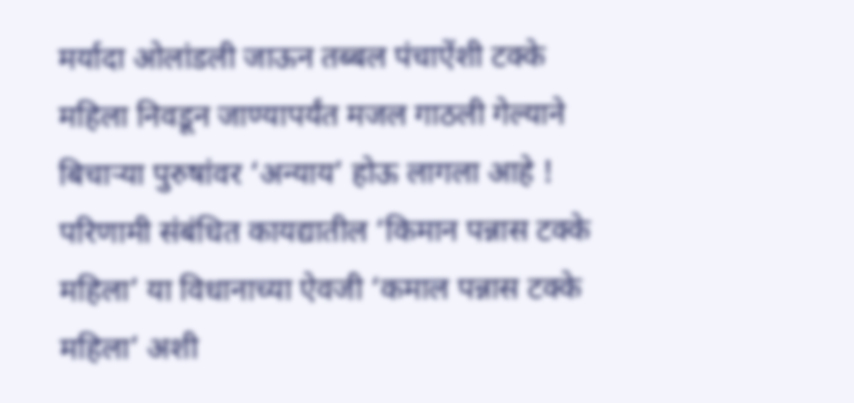मर्यादा ओलांडली जाऊन तब्बल पंचाऐंशी टक्के महिला निवडून जाण्यापर्यंत मजल गाठली गेल्याने बिचाऱ्या पुरुषांवर ‘अन्याय’ होऊ लागला आहे ! परिणामी संबंधित कायद्यातील ‘किमान पन्नास टक्के महिला’ या विधानाच्या ऐवजी ‘कमाल पन्नास टक्के महिला’ अशी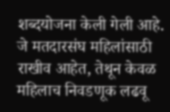शब्दयोजना केली गेली आहे. जे मतदारसंघ महिलांसाठी राखीव आहेत, तेथून केवळ महिलाच निवडणूक लढवू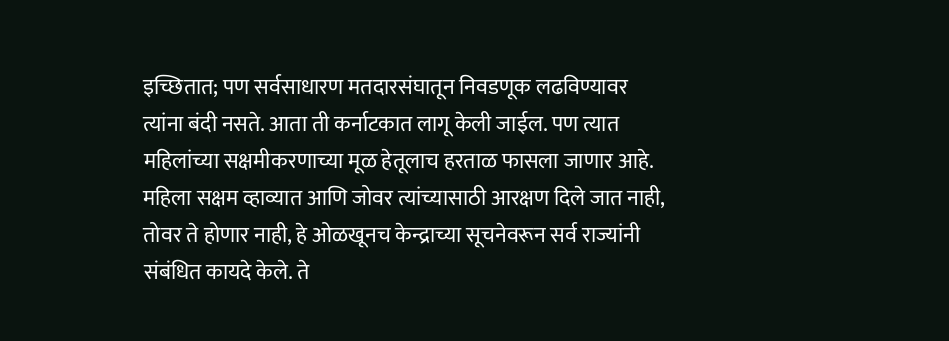इच्छितात; पण सर्वसाधारण मतदारसंघातून निवडणूक लढविण्यावर त्यांना बंदी नसते. आता ती कर्नाटकात लागू केली जाईल. पण त्यात महिलांच्या सक्षमीकरणाच्या मूळ हेतूलाच हरताळ फासला जाणार आहे. महिला सक्षम व्हाव्यात आणि जोवर त्यांच्यासाठी आरक्षण दिले जात नाही, तोवर ते होणार नाही, हे ओळखूनच केन्द्राच्या सूचनेवरून सर्व राज्यांनी संबंधित कायदे केले. ते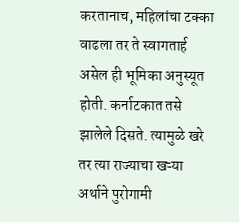करतानाच, महिलांचा टक्का वाढला तर ते स्वागतार्ह असेल ही भूमिका अनुस्यूत होती. कर्नाटकात तसे झालेले दिसते. त्यामुळे खरे तर त्या राज्याचा खऱ्या अर्थाने पुरोगामी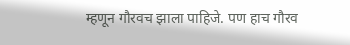म्हणून गौरवच झाला पाहिजे. पण हाच गौरव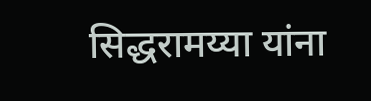सिद्धरामय्या यांना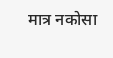मात्र नकोसा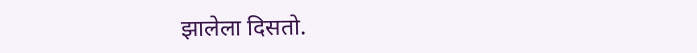झालेला दिसतो.